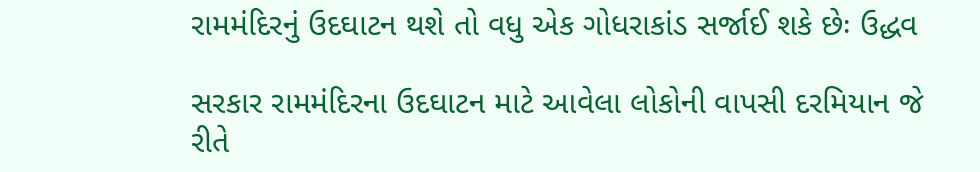રામમંદિરનું ઉદઘાટન થશે તો વધુ એક ગોધરાકાંડ સર્જાઈ શકે છેઃ ઉદ્ધવ

સરકાર રામમંદિરના ઉદઘાટન માટે આવેલા લોકોની વાપસી દરમિયાન જે રીતે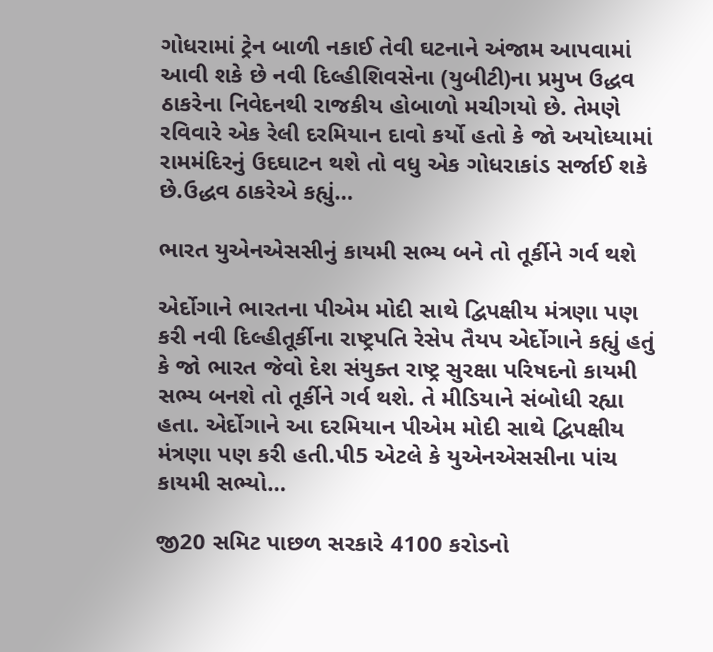ગોધરામાં ટ્રેન બાળી નકાઈ તેવી ઘટનાને અંજામ આપવામાં આવી શકે છે નવી દિલ્હીશિવસેના (યુબીટી)ના પ્રમુખ ઉદ્ધવ ઠાકરેના નિવેદનથી રાજકીય હોબાળો મચીગયો છે. તેમણે રવિવારે એક રેલી દરમિયાન દાવો કર્યો હતો કે જો અયોધ્યામાં રામમંદિરનું ઉદઘાટન થશે તો વધુ એક ગોધરાકાંડ સર્જાઈ શકે છે.ઉદ્ધવ ઠાકરેએ કહ્યું…

ભારત યુએનએસસીનું કાયમી સભ્ય બને તો તૂર્કીને ગર્વ થશે

એર્દોગાને ભારતના પીએમ મોદી સાથે દ્વિપક્ષીય મંત્રણા પણ કરી નવી દિલ્હીતૂર્કીના રાષ્ટ્રપતિ રેસેપ તૈયપ એર્દોગાને કહ્યું હતું કે જો ભારત જેવો દેશ સંયુક્ત રાષ્ટ્ર સુરક્ષા પરિષદનો કાયમી સભ્ય બનશે તો તૂર્કીને ગર્વ થશે. તે મીડિયાને સંબોધી રહ્યા હતા. એર્દોગાને આ દરમિયાન પીએમ મોદી સાથે દ્વિપક્ષીય મંત્રણા પણ કરી હતી.પી5 એટલે કે યુએનએસસીના પાંચ કાયમી સભ્યો…

જી20 સમિટ પાછળ સરકારે 4100 કરોડનો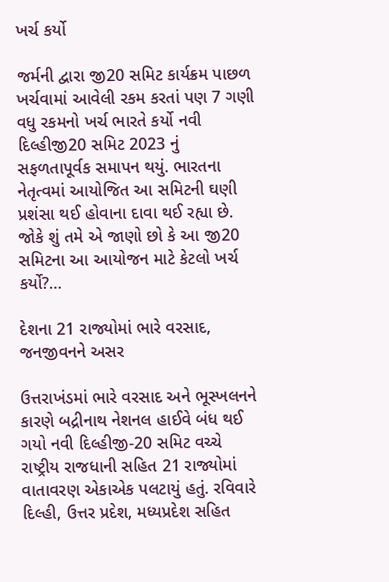ખર્ચ કર્યો

જર્મની દ્વારા જી20 સમિટ કાર્યક્રમ પાછળ ખર્ચવામાં આવેલી રકમ કરતાં પણ 7 ગણી વધુ રકમનો ખર્ચ ભારતે કર્યો નવી દિલ્હીજી20 સમિટ 2023 નું સફળતાપૂર્વક સમાપન થયું. ભારતના નેતૃત્વમાં આયોજિત આ સમિટની ઘણી પ્રશંસા થઈ હોવાના દાવા થઈ રહ્યા છે. જોકે શું તમે એ જાણો છો કે આ જી20 સમિટના આ આયોજન માટે કેટલો ખર્ચ કર્યો?…

દેશના 21 રાજ્યોમાં ભારે વરસાદ, જનજીવનને અસર

ઉત્તરાખંડમાં ભારે વરસાદ અને ભૂસ્ખલનને કારણે બદ્રીનાથ નેશનલ હાઈવે બંધ થઈ ગયો નવી દિલ્હીજી-20 સમિટ વચ્ચે રાષ્ટ્રીય રાજધાની સહિત 21 રાજ્યોમાં વાતાવરણ એકાએક પલટાયું હતું. રવિવારે દિલ્હી, ઉત્તર પ્રદેશ, મધ્યપ્રદેશ સહિત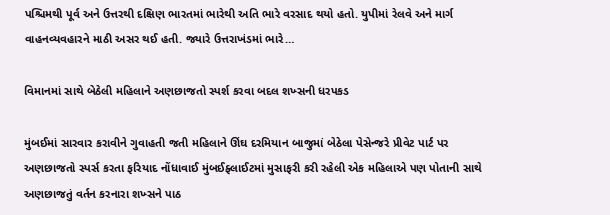પશ્ચિમથી પૂર્વ અને ઉત્તરથી દક્ષિણ ભારતમાં ભારેથી અતિ ભારે વરસાદ થયો હતો. યુપીમાં રેલવે અને માર્ગ વાહનવ્યવહારને માઠી અસર થઈ હતી. જ્યારે ઉત્તરાખંડમાં ભારે…

વિમાનમાં સાથે બેઠેલી મહિલાને અણછાજતો સ્પર્શ કરવા બદલ શખ્સની ધરપકડ

મુંબઈમાં સારવાર કરાવીને ગુવાહતી જતી મહિલાને ઊંઘ દરમિયાન બાજુમાં બેઠેલા પેસેન્જરે પ્રીવેટ પાર્ટ પર અણછાજતો સ્પર્સ કરતા ફરિયાદ નોંધાવાઈ મુંબઈફ્લાઈટમાં મુસાફરી કરી રહેલી એક મહિલાએ પણ પોતાની સાથે અણછાજતું વર્તન કરનારા શખ્સને પાઠ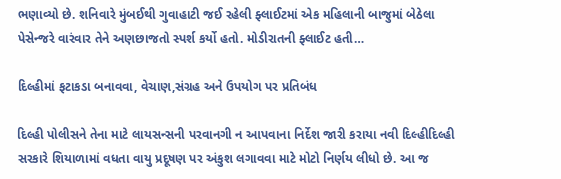ભણાવ્યો છે. શનિવારે મુંબઈથી ગુવાહાટી જઈ રહેલી ફ્લાઈટમાં એક મહિલાની બાજુમાં બેઠેલા પેસેન્જરે વારંવાર તેને અણછાજતો સ્પર્શ કર્યો હતો. મોડીરાતની ફ્લાઈટ હતી…

દિલ્હીમાં ફટાકડા બનાવવા, વેચાણ,સંગ્રહ અને ઉપયોગ પર પ્રતિબંધ

દિલ્હી પોલીસને તેના માટે લાયસન્સની પરવાનગી ન આપવાના નિર્દેશ જારી કરાયા નવી દિલ્હીદિલ્હી સરકારે શિયાળામાં વધતા વાયુ પ્રદૂષણ પર અંકુશ લગાવવા માટે મોટો નિર્ણય લીધો છે. આ જ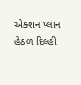એક્શન પ્લાન હેઠળ દિલ્હી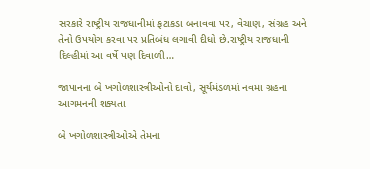સરકારે રાષ્ટ્રીય રાજધાનીમાં ફટાકડા બનાવવા પર, વેચાણ, સંગ્રહ અને તેનો ઉપયોગ કરવા પર પ્રતિબંધ લગાવી દીધો છે.રાષ્ટ્રીય રાજધાની દિલ્હીમાં આ વર્ષે પણ દિવાળી…

જાપાનના બે ખગોળશાસ્ત્રીઓનો દાવો, સૂર્યમંડળમાં નવમા ગ્રહના આગમનની શક્યતા

બે ખગોળશાસ્ત્રીઓએ તેમના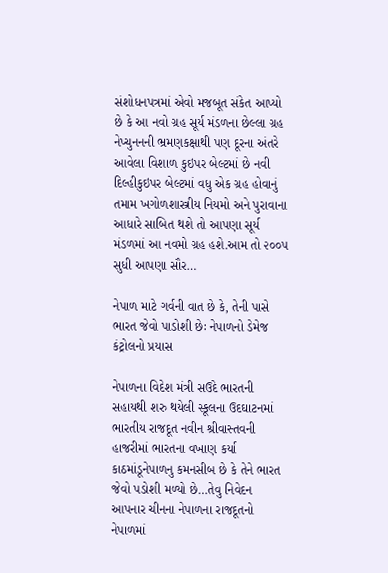સંશોધનપત્રમાં એવો મજબૂત સંકેત આપ્યો છે કે આ નવો ગ્રહ સૂર્ય મંડળના છેલ્લા ગ્રહ નેપ્ચુનનની ભ્રમણકક્ષાથી પણ દૂરના અંતરે આવેલા વિશાળ કુઇપર બેલ્ટમાં છે નવી દિલ્હીકુઇપર બેલ્ટમાં વધુ એક ગ્રહ હોવાનું તમામ ખગોળશાસ્ત્રીય નિયમો અને પુરાવાના આધારે સાબિત થશે તો આપણા સૂર્ય મંડળમાં આ નવમો ગ્રહ હશે.આમ તો ૨૦૦૫ સુધી આપણા સૌર…

નેપાળ માટે ગર્વની વાત છે કે, તેની પાસે ભારત જેવો પાડોશી છેઃ નેપાળનો ડેમેજ કંટ્રોલનો પ્રયાસ

નેપાળના વિદેશ મંત્રી સઉદે ભારતની સહાયથી શરુ થયેલી સ્કૂલના ઉદઘાટનમાં ભારતીય રાજદૂત નવીન શ્રીવાસ્તવની હાજરીમાં ભારતના વખાણ કર્યા કાઠમાંડૂનેપાળનુ કમનસીબ છે કે તેને ભારત જેવો પડોશી મળ્યો છે…તેવુ નિવેદન આપનાર ચીનના નેપાળના રાજદૂતનો નેપાળમાં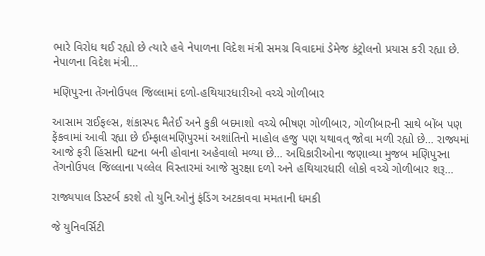ભારે વિરોધ થઈ રહ્યો છે ત્યારે હવે નેપાળના વિદેશ મંત્રી સમગ્ર વિવાદમાં ડેમેજ કંટ્રોલનો પ્રયાસ કરી રહ્યા છે. નેપાળના વિદેશ મંત્રી…

મણિપુરના તેંગનોઉપલ જિલ્લામાં દળો-હથિયારધારીઓ વચ્ચે ગોળીબાર

આસામ રાઈફલ્સ, શંકાસ્પદ મૈતેઈ અને કુકી બદમાશો વચ્ચે ભીષણ ગોળીબાર, ગોળીબારની સાથે બોંબ પણ ફેંકવામાં આવી રહ્યા છે ઈમ્ફાલમણિપુરમાં અશાંતિનો માહોલ હજુ પણ યથાવત્ જોવા મળી રહ્યો છે… રાજ્યમાં આજે ફરી હિંસાની ઘટના બની હોવાના અહેવાલો મળ્યા છે… અધિકારીઓના જણાવ્યા મુજબ મણિપુરના તેંગનોઉપલ જિલ્લાના પલ્લેલ વિસ્તારમાં આજે સુરક્ષા દળો અને હથિયારધારી લોકો વચ્ચે ગોળીબાર શરૂ…

રાજ્યપાલ ડિસ્ટર્બ કરશે તો યુનિ.ઓનું ફંડિંગ અટકાવવા મમતાની ધમકી

જે યુનિવર્સિટી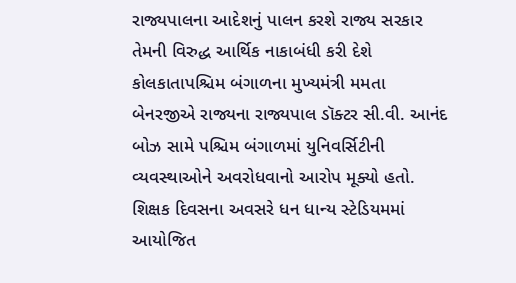રાજ્યપાલના આદેશનું પાલન કરશે રાજ્ય સરકાર તેમની વિરુદ્ધ આર્થિક નાકાબંધી કરી દેશે કોલકાતાપશ્ચિમ બંગાળના મુખ્યમંત્રી મમતા બેનરજીએ રાજ્યના રાજ્યપાલ ડૉક્ટર સી.વી. આનંદ બોઝ સામે પશ્ચિમ બંગાળમાં યુનિવર્સિટીની વ્યવસ્થાઓને અવરોધવાનો આરોપ મૂક્યો હતો. શિક્ષક દિવસના અવસરે ધન ધાન્ય સ્ટેડિયમમાં આયોજિત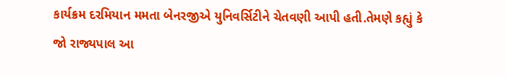કાર્યક્રમ દરમિયાન મમતા બેનરજીએ યુનિવર્સિટીને ચેતવણી આપી હતી.તેમણે કહ્યું કે જો રાજ્યપાલ આ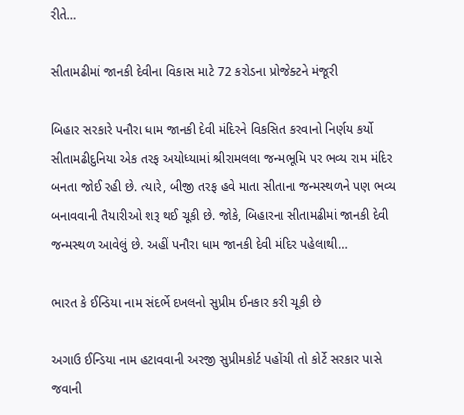રીતે…

સીતામઢીમાં જાનકી દેવીના વિકાસ માટે 72 કરોડના પ્રોજેક્ટને મંજૂરી

બિહાર સરકારે પનૌરા ધામ જાનકી દેવી મંદિરને વિકસિત કરવાનો નિર્ણય કર્યો સીતામઢીદુનિયા એક તરફ અયોધ્યામાં શ્રીરામલલા જન્મભૂમિ પર ભવ્ય રામ મંદિર બનતા જોઈ રહી છે. ત્યારે, બીજી તરફ હવે માતા સીતાના જન્મસ્થળને પણ ભવ્ય બનાવવાની તૈયારીઓ શરૂ થઈ ચૂકી છે. જોકે, બિહારના સીતામઢીમાં જાનકી દેવી જન્મસ્થળ આવેલું છે. અહીં પનૌરા ધામ જાનકી દેવી મંદિર પહેલાથી…

ભારત કે ઈન્ડિયા નામ સંદર્ભે દખલનો સુપ્રીમ ઈનકાર કરી ચૂકી છે

અગાઉ ઈન્ડિયા નામ હટાવવાની અરજી સુપ્રીમકોર્ટ પહોંચી તો કોર્ટે સરકાર પાસે જવાની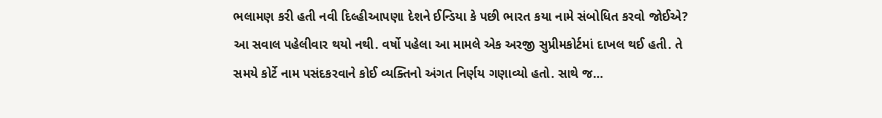ભલામણ કરી હતી નવી દિલ્હીઆપણા દેશને ઈન્ડિયા કે પછી ભારત કયા નામે સંબોધિત કરવો જોઈએ? આ સવાલ પહેલીવાર થયો નથી. વર્ષો પહેલા આ મામલે એક અરજી સુપ્રીમકોર્ટમાં દાખલ થઈ હતી. તે સમયે કોર્ટે નામ પસંદકરવાને કોઈ વ્યક્તિનો અંગત નિર્ણય ગણાવ્યો હતો. સાથે જ…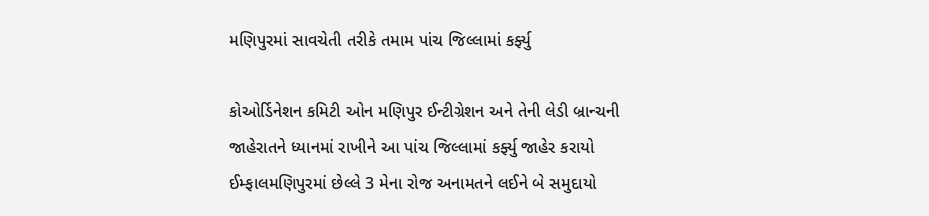મણિપુરમાં સાવચેતી તરીકે તમામ પાંચ જિલ્લામાં કર્ફ્યુ

કોઓર્ડિનેશન કમિટી ઓન મણિપુર ઈન્ટીગ્રેશન અને તેની લેડી બ્રાન્ચની જાહેરાતને ધ્યાનમાં રાખીને આ પાંચ જિલ્લામાં કર્ફ્યુ જાહેર કરાયો ઈમ્ફાલમણિપુરમાં છેલ્લે 3 મેના રોજ અનામતને લઈને બે સમુદાયો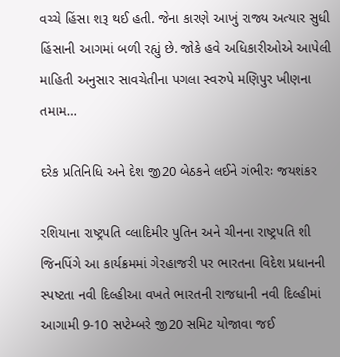વચ્ચે હિંસા શરૂ થઈ હતી. જેના કારણે આખું રાજ્ય અત્યાર સુધી હિંસાની આગમાં બળી રહ્યું છે. જોકે હવે અધિકારીઓએ આપેલી માહિતી અનુસાર સાવચેતીના પગલા સ્વરુપે મણિપુર ખીણના તમામ…

દરેક પ્રતિનિધિ અને દેશ જી20 બેઠકને લઈને ગંભીરઃ જયશંકર

રશિયાના રાષ્ટ્રપતિ વ્લાદિમીર પુતિન અને ચીનના રાષ્ટ્રપતિ શી જિનપિંગે આ કાર્યક્રમમાં ગેરહાજરી પર ભારતના વિદેશ પ્રધાનની સ્પષ્ટતા નવી દિલ્હીઆ વખતે ભારતની રાજધાની નવી દિલ્હીમાં આગામી 9-10 સપ્ટેમ્બરે જી20 સમિટ યોજાવા જઈ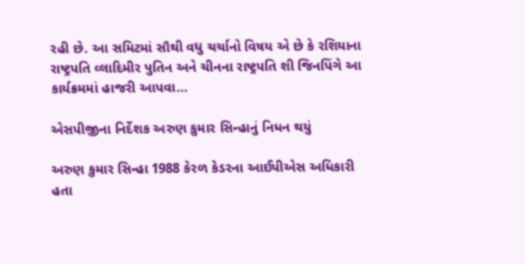રહી છે. આ સમિટમાં સૌથી વધુ ચર્ચાનો વિષય એ છે કે રશિયાના રાષ્ટ્રપતિ વ્લાદિમીર પુતિન અને ચીનના રાષ્ટ્રપતિ શી જિનપિંગે આ કાર્યક્રમમાં હાજરી આપવા…

એસપીજીના નિર્દેશક અરુણ કુમાર સિન્હાનું નિધન થયું

અરુણ કુમાર સિન્હા 1988 કેરળ કેડરના આઈપીએસ અધિકારી હતા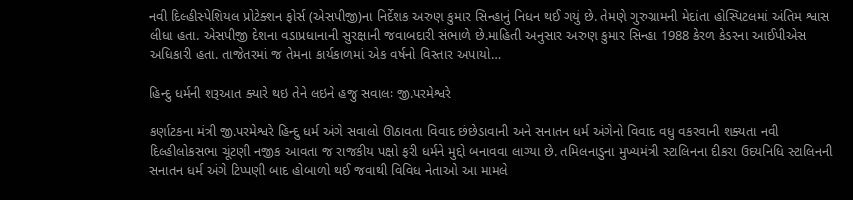નવી દિલ્હીસ્પેશિયલ પ્રોટેક્શન ફોર્સ (એસપીજી)ના નિર્દેશક અરુણ કુમાર સિન્હાનું નિધન થઈ ગયું છે. તેમણે ગુરુગ્રામની મેદાંતા હોસ્પિટલમાં અંતિમ શ્વાસ લીધા હતા. એસપીજી દેશના વડાપ્રધાનાની સુરક્ષાની જવાબદારી સંભાળે છે.માહિતી અનુસાર અરુણ કુમાર સિન્હા 1988 કેરળ કેડરના આઈપીએસ અધિકારી હતા. તાજેતરમાં જ તેમના કાર્યકાળમાં એક વર્ષનો વિસ્તાર અપાયો…

હિન્દુ ધર્મની શરૂઆત ક્યારે થઇ તેને લઇને હજુ સવાલઃ જી.પરમેશ્વરે

કર્ણાટકના મંત્રી જી.પરમેશ્વરે હિન્દુ ધર્મ અંગે સવાલો ઊઠાવતા વિવાદ છંછેડાવાની અને સનાતન ધર્મ અંગેનો વિવાદ વધુ વકરવાની શક્યતા નવી દિલ્હીલોકસભા ચૂંટણી નજીક આવતા જ રાજકીય પક્ષો ફરી ધર્મને મુદ્દો બનાવવા લાગ્યા છે. તમિલનાડુના મુખ્યમંત્રી સ્ટાલિનના દીકરા ઉદયનિધિ સ્ટાલિનની સનાતન ધર્મ અંગે ટિપ્પણી બાદ હોબાળો થઈ જવાથી વિવિધ નેતાઓ આ મામલે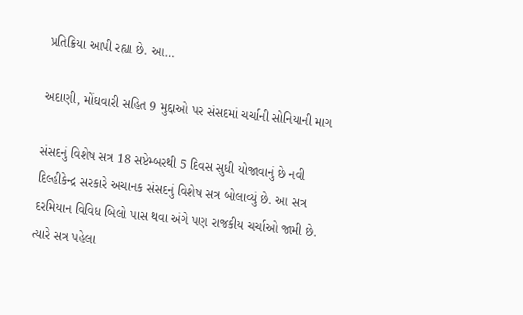પ્રતિક્રિયા આપી રહ્યા છે. આ…

અદાણી, મોંઘવારી સહિત 9 મુદ્દાઓ પર સંસદમાં ચર્ચાની સોનિયાની માગ

સંસદનું વિશેષ સત્ર 18 સપ્ટેમ્બરથી 5 દિવસ સુધી યોજાવાનું છે નવી દિલ્હીકેન્દ્ર સરકારે અચાનક સંસદનું વિશેષ સત્ર બોલાવ્યું છે. આ સત્ર દરમિયાન વિવિધ બિલો પાસ થવા અંગે પણ રાજકીય ચર્ચાઓ જામી છે. ત્યારે સત્ર પહેલા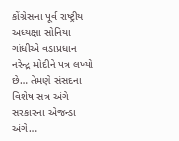કોંગ્રેસના પૂર્વ રાષ્ટ્રીય અધ્યક્ષા સોનિયા ગાંધીએ વડાપ્રધાન નરેન્દ્ર મોદીને પત્ર લખ્યો છે… તેમણે સંસદના વિશેષ સત્ર અંગે સરકારના એજન્ડા અંગે…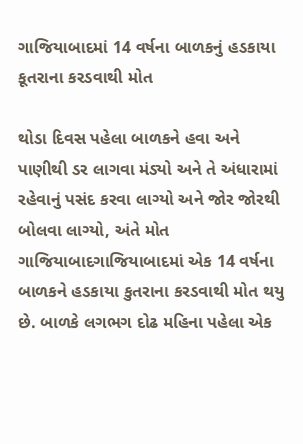ગાજિયાબાદમાં 14 વર્ષના બાળકનું હડકાયા કૂતરાના કરડવાથી મોત

થોડા દિવસ પહેલા બાળકને હવા અને પાણીથી ડર લાગવા મંડ્યો અને તે અંધારામાં રહેવાનું પસંદ કરવા લાગ્યો અને જોર જોરથી બોલવા લાગ્યો, અંતે મોત ગાજિયાબાદગાજિયાબાદમાં એક 14 વર્ષના બાળકને હડકાયા કુતરાના કરડવાથી મોત થયુ છે. બાળકે લગભગ દોઢ મહિના પહેલા એક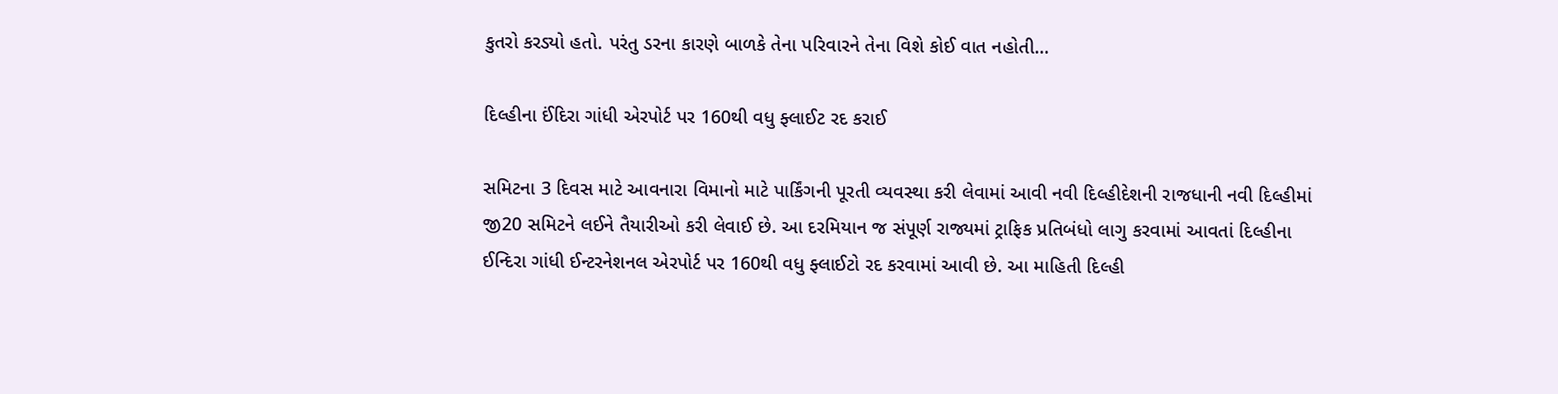કુતરો કરડ્યો હતો. પરંતુ ડરના કારણે બાળકે તેના પરિવારને તેના વિશે કોઈ વાત નહોતી…

દિલ્હીના ઈંદિરા ગાંધી એરપોર્ટ પર 160થી વધુ ફ્લાઈટ રદ કરાઈ

સમિટના 3 દિવસ માટે આવનારા વિમાનો માટે પાર્કિંગની પૂરતી વ્યવસ્થા કરી લેવામાં આવી નવી દિલ્હીદેશની રાજધાની નવી દિલ્હીમાં જી20 સમિટને લઈને તૈયારીઓ કરી લેવાઈ છે. આ દરમિયાન જ સંપૂર્ણ રાજ્યમાં ટ્રાફિક પ્રતિબંધો લાગુ કરવામાં આવતાં દિલ્હીના ઈન્દિરા ગાંધી ઈન્ટરનેશનલ એરપોર્ટ પર 160થી વધુ ફ્લાઈટો રદ કરવામાં આવી છે. આ માહિતી દિલ્હી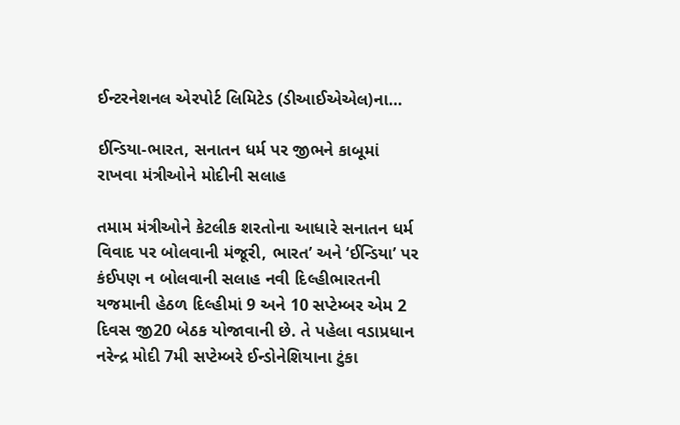ઈન્ટરનેશનલ એરપોર્ટ લિમિટેડ (ડીઆઈએએલ)ના…

ઈન્ડિયા-ભારત, સનાતન ધર્મ પર જીભને કાબૂમાં રાખવા મંત્રીઓને મોદીની સલાહ

તમામ મંત્રીઓને કેટલીક શરતોના આધારે સનાતન ધર્મ વિવાદ પર બોલવાની મંજૂરી, ભારત’ અને ‘ઈન્ડિયા’ પર કંઈપણ ન બોલવાની સલાહ નવી દિલ્હીભારતની યજમાની હેઠળ દિલ્હીમાં 9 અને 10 સપ્ટેમ્બર એમ 2 દિવસ જી20 બેઠક યોજાવાની છે. તે પહેલા વડાપ્રધાન નરેન્દ્ર મોદી 7મી સપ્ટેમ્બરે ઈન્ડોનેશિયાના ટુંકા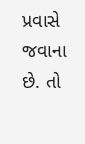પ્રવાસે જવાના છે. તો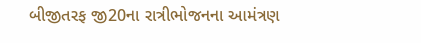બીજીતરફ જી20ના રાત્રીભોજનના આમંત્રણ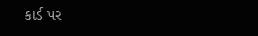કાર્ડ પર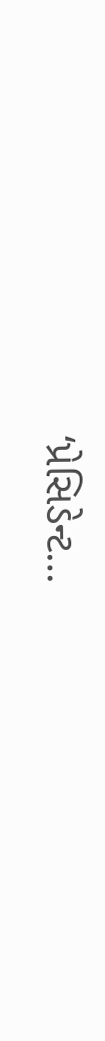‘પ્રેસિડેન્ટ…